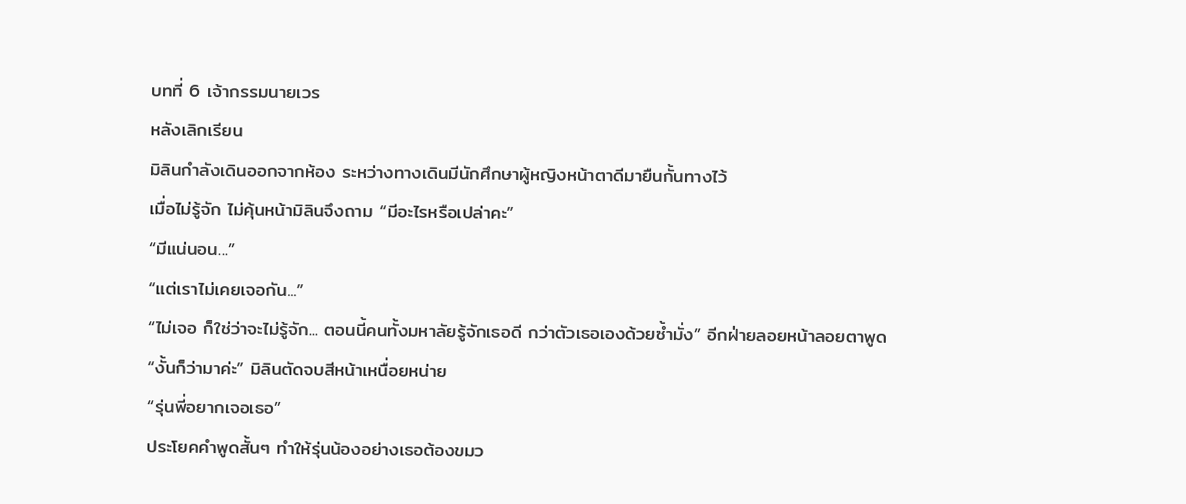บทที่ 6 เจ้ากรรมนายเวร
หลังเลิกเรียน
มิลินกำลังเดินออกจากห้อง ระหว่างทางเดินมีนักศึกษาผู้หญิงหน้าตาดีมายืนกั้นทางไว้
เมื่อไม่รู้จัก ไม่คุ้นหน้ามิลินจึงถาม “มีอะไรหรือเปล่าคะ”
“มีแน่นอน...”
“แต่เราไม่เคยเจอกัน...”
“ไม่เจอ ก็ใช่ว่าจะไม่รู้จัก... ตอนนี้คนทั้งมหาลัยรู้จักเธอดี กว่าตัวเธอเองด้วยซ้ำมั่ง” อีกฝ่ายลอยหน้าลอยตาพูด
“งั้นก็ว่ามาค่ะ” มิลินตัดจบสีหน้าเหนื่อยหน่าย
“รุ่นพี่อยากเจอเธอ”
ประโยคคำพูดสั้นๆ ทำให้รุ่นน้องอย่างเธอต้องขมว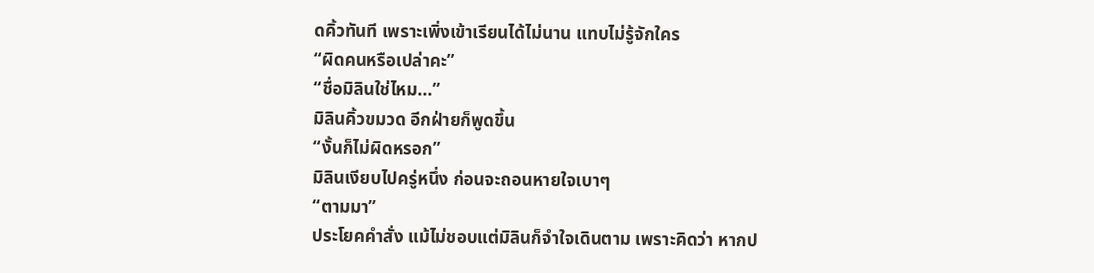ดคิ้วทันที เพราะเพิ่งเข้าเรียนได้ไม่นาน แทบไม่รู้จักใคร
“ผิดคนหรือเปล่าคะ”
“ชื่อมิลินใช่ไหม...”
มิลินคิ้วขมวด อีกฝ่ายก็พูดขึ้น
“งั้นก็ไม่ผิดหรอก”
มิลินเงียบไปครู่หนึ่ง ก่อนจะถอนหายใจเบาๆ
“ตามมา”
ประโยคคำสั่ง แม้ไม่ชอบแต่มิลินก็จำใจเดินตาม เพราะคิดว่า หากป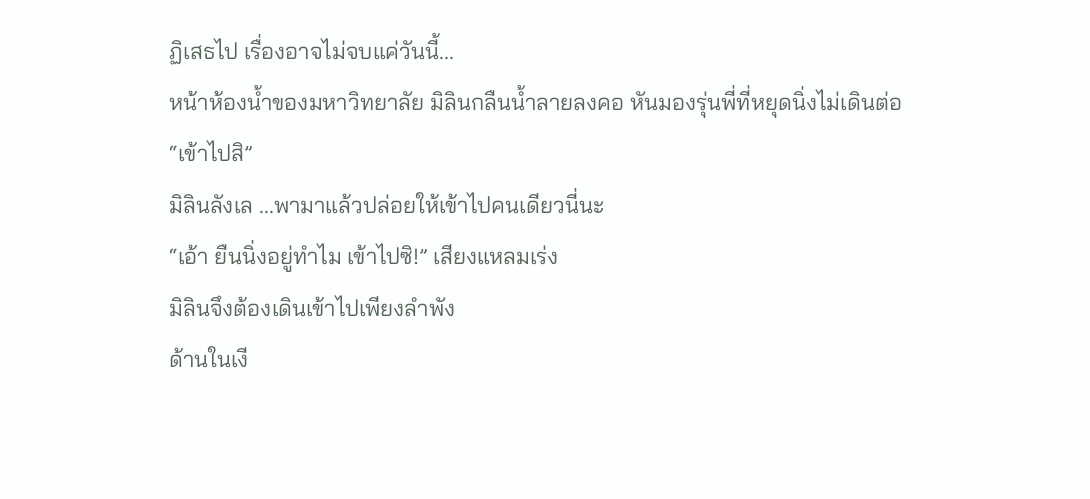ฏิเสธไป เรื่องอาจไม่จบแค่วันนี้...
หน้าห้องน้ำของมหาวิทยาลัย มิลินกลืนน้ำลายลงคอ หันมองรุ่นพี่ที่หยุดนิ่งไม่เดินต่อ
“เข้าไปสิ”
มิลินลังเล ...พามาแล้วปล่อยให้เข้าไปคนเดียวนี่นะ
“เอ้า ยืนนิ่งอยู่ทำไม เข้าไปซิ!” เสียงแหลมเร่ง
มิลินจึงต้องเดินเข้าไปเพียงลำพัง
ด้านในเงี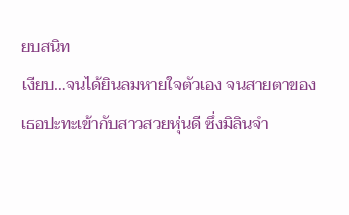ยบสนิท
เงียบ…จนได้ยินลมหายใจตัวเอง จนสายตาของเธอปะทะเข้ากับสาวสวยหุ่นดี ซึ่งมิลินจำ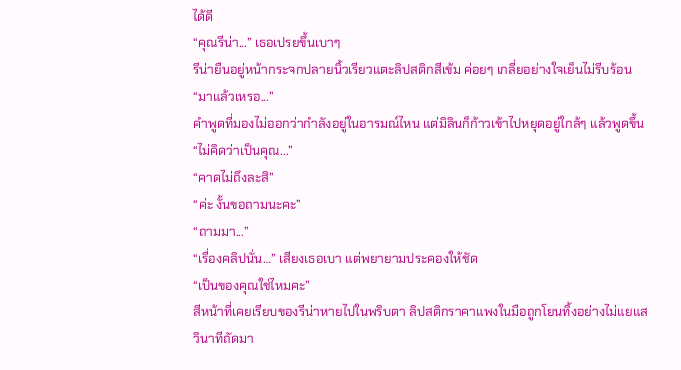ได้ดี
“คุณรีน่า...” เธอเปรยขึ้นเบาๆ
รีน่ายืนอยู่หน้ากระจกปลายนิ้วเรียวแตะลิปสติกสีเข้ม ค่อยๆ เกลี่ยอย่างใจเย็นไม่รีบร้อน
“มาแล้วเหรอ...”
คำพูดที่มองไม่ออกว่ากำลังอยู่ในอารมณ์ไหน แต่มิลินก็ก้าวเข้าไปหยุดอยู่ใกล้ๆ แล้วพูดขึ้น
“ไม่คิดว่าเป็นคุณ...”
“คาดไม่ถึงละสิ”
“ค่ะ งั้นขอถามนะคะ”
“ถามมา...”
“เรื่องคลิปนั่น…” เสียงเธอเบา แต่พยายามประคองให้ชัด
“เป็นของคุณใช่ไหมคะ”
สีหน้าที่เคยเรียบของรีน่าหายไปในพริบตา ลิปสติกราคาแพงในมือถูกโยนทิ้งอย่างไม่แยแส
วินาทีถัดมา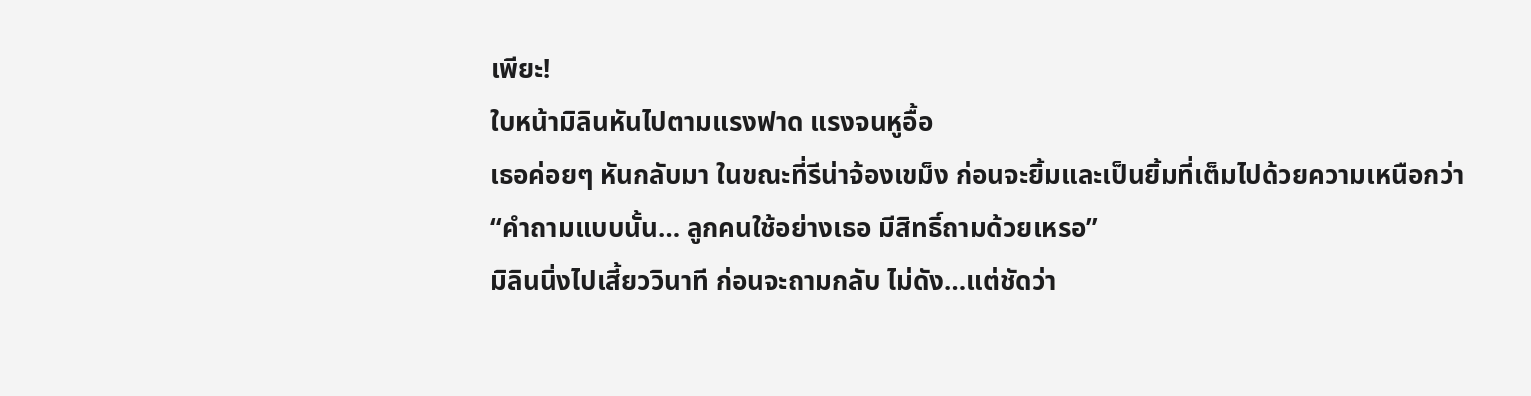เพียะ!
ใบหน้ามิลินหันไปตามแรงฟาด แรงจนหูอื้อ
เธอค่อยๆ หันกลับมา ในขณะที่รีน่าจ้องเขม็ง ก่อนจะยิ้มและเป็นยิ้มที่เต็มไปด้วยความเหนือกว่า
“คำถามแบบนั้น… ลูกคนใช้อย่างเธอ มีสิทธิ์ถามด้วยเหรอ”
มิลินนิ่งไปเสี้ยววินาที ก่อนจะถามกลับ ไม่ดัง…แต่ชัดว่า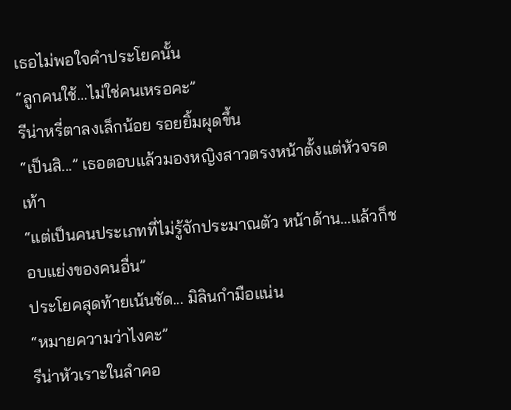เธอไม่พอใจคำประโยคนั้น
“ลูกคนใช้…ไม่ใช่คนเหรอคะ”
รีน่าหรี่ตาลงเล็กน้อย รอยยิ้มผุดขึ้น
“เป็นสิ...” เธอตอบแล้วมองหญิงสาวตรงหน้าตั้งแต่หัวจรดเท้า
“แต่เป็นคนประเภทที่ไม่รู้จักประมาณตัว หน้าด้าน…แล้วก็ชอบแย่งของคนอื่น”
ประโยคสุดท้ายเน้นชัด... มิลินกำมือแน่น
“หมายความว่าไงคะ”
รีน่าหัวเราะในลำคอ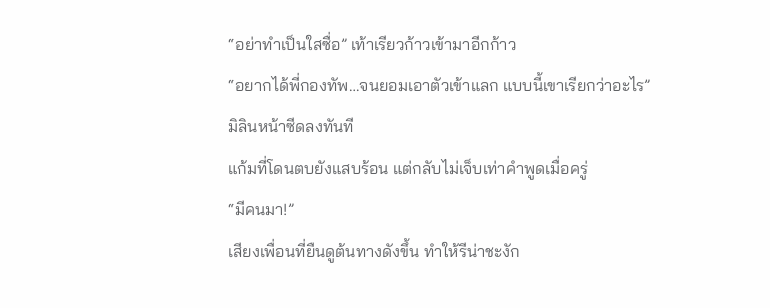“อย่าทำเป็นใสซื่อ” เท้าเรียวก้าวเข้ามาอีกก้าว
“อยากได้พี่กองทัพ…จนยอมเอาตัวเข้าแลก แบบนี้เขาเรียกว่าอะไร”
มิลินหน้าซีดลงทันที
แก้มที่โดนตบยังแสบร้อน แต่กลับไม่เจ็บเท่าคำพูดเมื่อครู่
“มีคนมา!”
เสียงเพื่อนที่ยืนดูต้นทางดังขึ้น ทำให้รีน่าชะงัก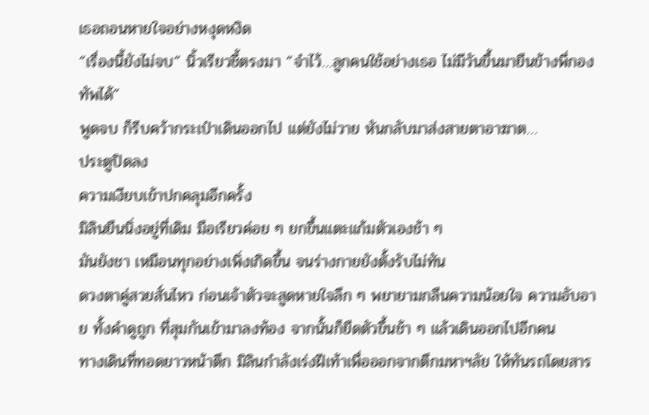เธอถอนหายใจอย่างหงุดหงิด
“เรื่องนี้ยังไม่จบ” นิ้วเรียวชี้ตรงมา “จำไว้…ลูกคนใช้อย่างเธอ ไม่มีวันขึ้นมายืนข้างพี่กองทัพได้”
พูดจบ ก็รีบคว้ากระเป๋าเดินออกไป แต่ยังไม่วาย หันกลับมาส่งสายตาอาฆาต…
ประตูปิดลง
ความเงียบเข้าปกคลุมอีกครั้ง
มิลินยืนนิ่งอยู่ที่เดิม มือเรียวค่อย ๆ ยกขึ้นแตะแก้มตัวเองช้า ๆ
มันยังชา เหมือนทุกอย่างเพิ่งเกิดขึ้น จนร่างกายยังตั้งรับไม่ทัน
ดวงตาคู่สวยสั่นไหว ก่อนเจ้าตัวจะสูดหายใจลึก ๆ พยายามกลืนความน้อยใจ ความอับอาย ทั้งคำดูถูก ที่สุมกันเข้ามาลงท้อง จากนั้นก็ยืดตัวขึ้นช้า ๆ แล้วเดินออกไปอีกคน
ทางเดินที่ทอดยาวหน้าตึก มิลินกำลังเร่งฝีเท้าเพื่อออกจากตึกมหาฯลัย ให้ทันรถโดยสาร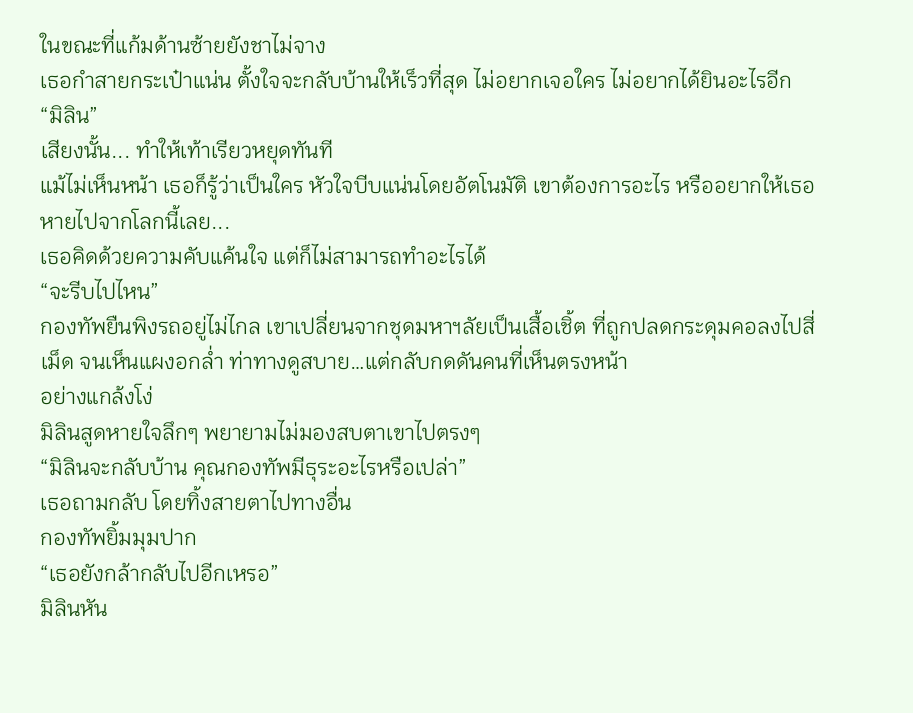ในขณะที่แก้มด้านซ้ายยังชาไม่จาง
เธอกำสายกระเป๋าแน่น ตั้งใจจะกลับบ้านให้เร็วที่สุด ไม่อยากเจอใคร ไม่อยากได้ยินอะไรอีก
“มิลิน”
เสียงนั้น... ทำให้เท้าเรียวหยุดทันที
แม้ไม่เห็นหน้า เธอก็รู้ว่าเป็นใคร หัวใจบีบแน่นโดยอัตโนมัติ เขาต้องการอะไร หรืออยากให้เธอหายไปจากโลกนี้เลย...
เธอคิดด้วยความคับแค้นใจ แต่ก็ไม่สามารถทำอะไรได้
“จะรีบไปไหน”
กองทัพยืนพิงรถอยู่ไม่ไกล เขาเปลี่ยนจากชุดมหาฯลัยเป็นเสื้อเชิ้ต ที่ถูกปลดกระดุมคอลงไปสี่เม็ด จนเห็นแผงอกล่ำ ท่าทางดูสบาย…แต่กลับกดดันคนที่เห็นตรงหน้า
อย่างแกล้งโง่
มิลินสูดหายใจลึกๆ พยายามไม่มองสบตาเขาไปตรงๆ
“มิลินจะกลับบ้าน คุณกองทัพมีธุระอะไรหรือเปล่า”
เธอถามกลับ โดยทิ้งสายตาไปทางอื่น
กองทัพยิ้มมุมปาก
“เธอยังกล้ากลับไปอีกเหรอ”
มิลินหัน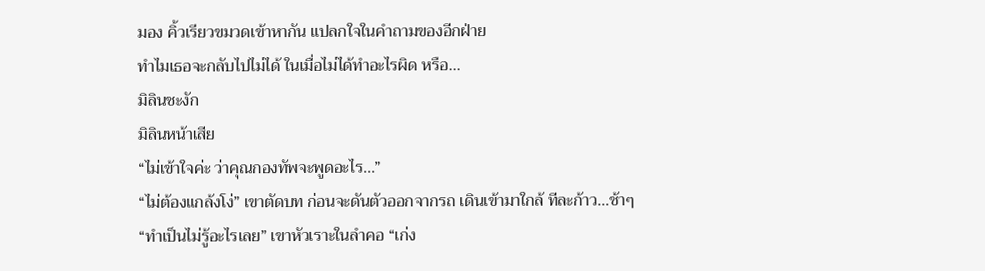มอง คิ้วเรียวขมวดเข้าหากัน แปลกใจในคำถามของอีกฝ่าย
ทำไมเธอจะกลับไปไม่ได้ ในเมื่อไม่ได้ทำอะไรผิด หรือ...
มิลินชะงัก
มิลินหน้าเสีย
“ไม่เข้าใจค่ะ ว่าคุณกองทัพจะพูดอะไร...”
“ไม่ต้องแกล้งโง่” เขาตัดบท ก่อนจะดันตัวออกจากรถ เดินเข้ามาใกล้ ทีละก้าว…ช้าๆ
“ทำเป็นไม่รู้อะไรเลย” เขาหัวเราะในลำคอ “เก่ง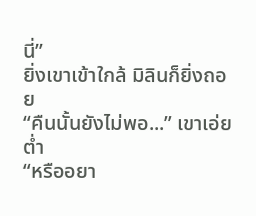นี่”
ยิ่งเขาเข้าใกล้ มิลินก็ยิ่งถอย
“คืนนั้นยังไม่พอ...” เขาเอ่ยต่ำ
“หรืออยา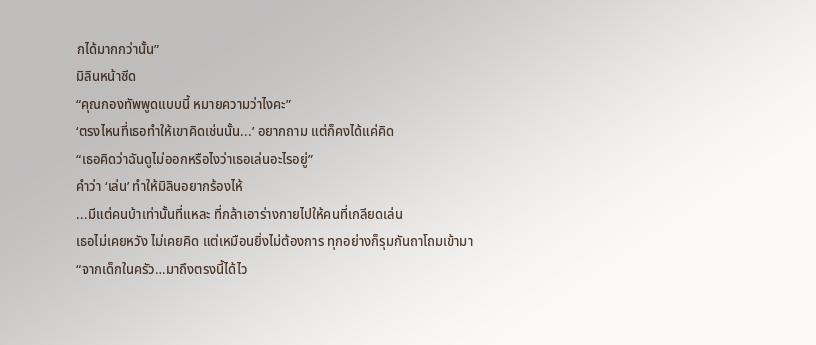กได้มากกว่านั้น”
มิลินหน้าซีด
“คุณกองทัพพูดแบบนี้ หมายความว่าไงคะ”
‘ตรงไหนที่เธอทำให้เขาคิดเช่นนั้น...’ อยากถาม แต่ก็คงได้แค่คิด
“เธอคิดว่าฉันดูไม่ออกหรือไงว่าเธอเล่นอะไรอยู่”
คำว่า ‘เล่น’ ทำให้มิลินอยากร้องไห้
...มีแต่คนบ้าเท่านั้นที่แหละ ที่กล้าเอาร่างกายไปให้คนที่เกลียดเล่น
เธอไม่เคยหวัง ไม่เคยคิด แต่เหมือนยิ่งไม่ต้องการ ทุกอย่างก็รุมกันถาโถมเข้ามา
“จากเด็กในครัว…มาถึงตรงนี้ได้ไว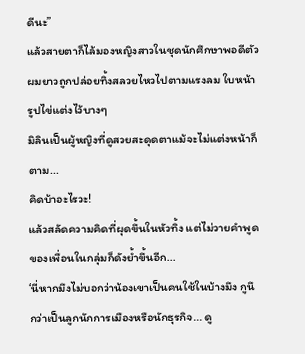ดีนะ”
แล้วสายตาก็ไล้มองหญิงสาวในชุดนักศึกษาพอดีตัว ผมยาวถูกปล่อยทิ้งสลวยไหวไปตามแรงลม ใบหน้ารูปไข่แต่งไว้บางๆ
มิลินเป็นผู้หญิงที่ดูสวยสะดุดตาแม้จะไม่แต่งหน้าก็ตาม...
คิดบ้าอะไรวะ!
แล้วสลัดความคิดที่ผุดขึ้นในหัวทิ้ง แต่ไม่วายคำพูดของเพื่อนในกลุ่มก็ดังย้ำขึ้นอีก...
‘นี่หากมึงไม่บอกว่าน้องเขาเป็นคนใช้ในบ้างมึง กูนึกว่าเป็นลูกนักการเมืองหรือนักธุรกิจ... ดู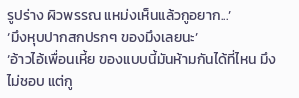รูปร่าง ผิวพรรณ แหม่งเห็นแล้วกูอยาก...’
‘มึงหุบปากสกปรกๆ ของมึงเลยนะ’
‘อ้าวไอ้เพื่อนเหี้ย ของแบบนี้มันห้ามกันได้ที่ไหน มึงไม่ชอบ แต่กู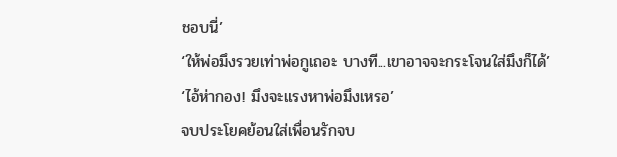ชอบนี่’
‘ให้พ่อมึงรวยเท่าพ่อกูเถอะ บางที...เขาอาจจะกระโจนใส่มึงก็ได้’
‘ไอ้ห่ากอง! มึงจะแรงหาพ่อมึงเหรอ’
จบประโยคย้อนใส่เพื่อนรักจบ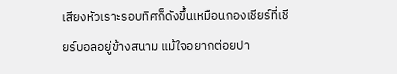เสียงหัวเราะรอบทิศก็ดังขึ้นเหมือนกองเชียร์ที่เชียร์บอลอยู่ข้างสนาม แม้ใจอยากต่อยปา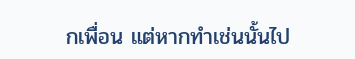กเพื่อน แต่หากทำเช่นนั้นไป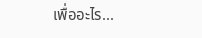เพื่ออะไร...